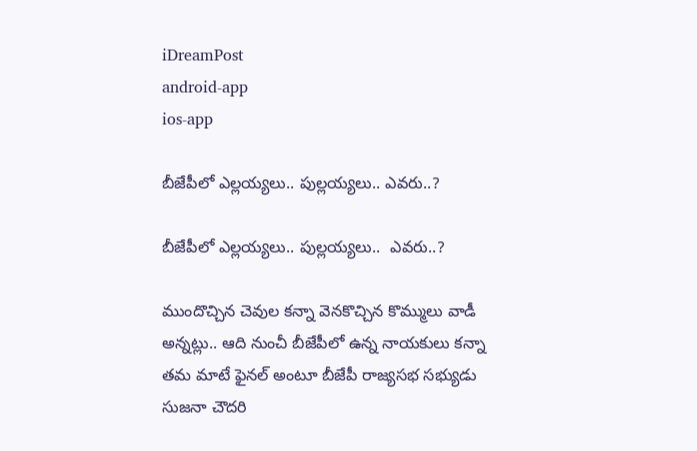iDreamPost
android-app
ios-app

బీజేపీలో ఎల్లయ్యలు.. పుల్లయ్యలు.. ఎవరు..?

బీజేపీలో ఎల్లయ్యలు.. పుల్లయ్యలు..  ఎవరు..?

ముందొచ్చిన చెవుల కన్నా వెనకొచ్చిన కొమ్ములు వాడీ అన్నట్లు.. ఆది నుంచీ బీజేపీలో ఉన్న నాయకులు కన్నా తమ మాటే ఫైనల్‌ అంటూ బీజేపీ రాజ్యసభ సభ్యుడు సుజనా చౌదరి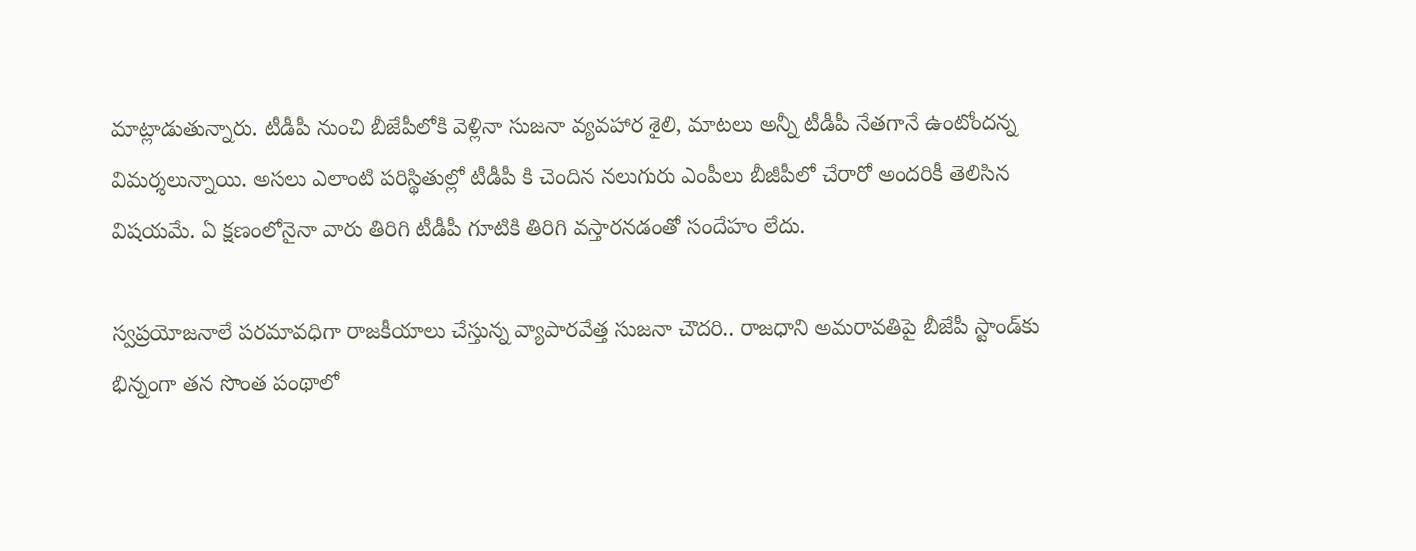మాట్లాడుతున్నారు. టీడీపీ నుంచి బీజేపీలోకి వెళ్లినా సుజనా వ్యవహార శైలి, మాటలు అన్నీ టీడీపీ నేతగానే ఉంటోందన్న విమర్శలున్నాయి. అసలు ఎలాంటి పరిస్థితుల్లో టీడీపీ కి చెందిన నలుగురు ఎంపీలు బీజీపీలో చేరారో అందరికీ తెలిసిన విషయమే. ఏ క్షణంలోనైనా వారు తిరిగి టీడీపీ గూటికి తిరిగి వస్తారనడంతో సందేహం లేదు.

స్వప్రయోజనాలే పరమావధిగా రాజకీయాలు చేస్తున్న వ్యాపారవేత్త సుజనా చౌదరి.. రాజధాని అమరావతిపై బీజేపీ స్టాండ్‌కు భిన్నంగా తన సొంత పంథాలో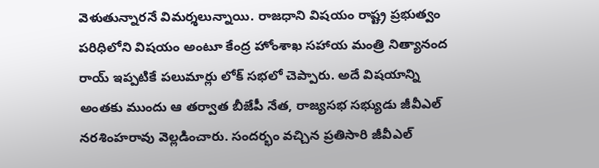వెళుతున్నారనే విమర్శలున్నాయి. రాజధాని విషయం రాష్ట్ర ప్రభుత్వం పరిధిలోని విషయం అంటూ కేంద్ర హోంశాఖ సహాయ మంత్రి నిత్యానంద రాయ్‌ ఇప్పటికే పలుమార్లు లోక్‌ సభలో చెప్పారు. అదే విషయాన్ని అంతకు ముందు ఆ తర్వాత బీజేపీ నేత, రాజ్యసభ సభ్యుడు జీవీఎల్‌ నరశింహరావు వెల్లడించారు. సందర్భం వచ్చిన ప్రతిసారి జీవీఎల్‌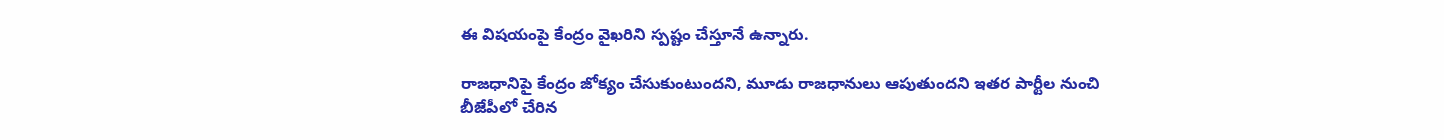ఈ విషయంపై కేంద్రం వైఖరిని స్పష్టం చేస్తూనే ఉన్నారు.

రాజధానిపై కేంద్రం జోక్యం చేసుకుంటుందని, మూడు రాజధానులు ఆపుతుందని ఇతర పార్టీల నుంచి బీజేపీలో చేరిన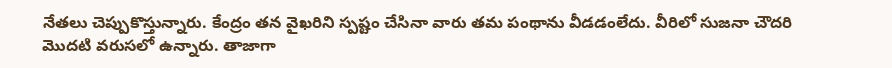నేతలు చెప్పుకొస్తున్నారు. కేంద్రం తన వైఖరిని స్పష్టం చేసినా వారు తమ పంథాను వీడడంలేదు. వీరిలో సుజనా చౌదరి మొదటి వరుసలో ఉన్నారు. తాజాగా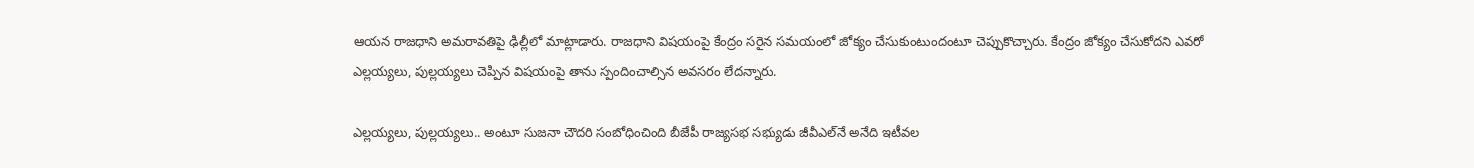ఆయన రాజధాని అమరావతిపై ఢిల్లీలో మాట్లాడారు. రాజధాని విషయంపై కేంద్రం సరైన సమయంలో జోక్యం చేసుకుంటుందంటూ చెప్పుకొచ్చారు. కేంద్రం జోక్యం చేసుకోదని ఎవరో ఎల్లయ్యలు, పుల్లయ్యలు చెప్పిన విషయంపై తాను స్పందించాల్సిన అవసరం లేదన్నారు.

ఎల్లయ్యలు, పుల్లయ్యలు.. అంటూ సుజనా చౌదరి సంబోధించింది బీజేపీ రాజ్యసభ సభ్యుడు జీవీఎల్‌నే అనేది ఇటీవల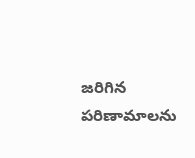జరిగిన పరిణామాలను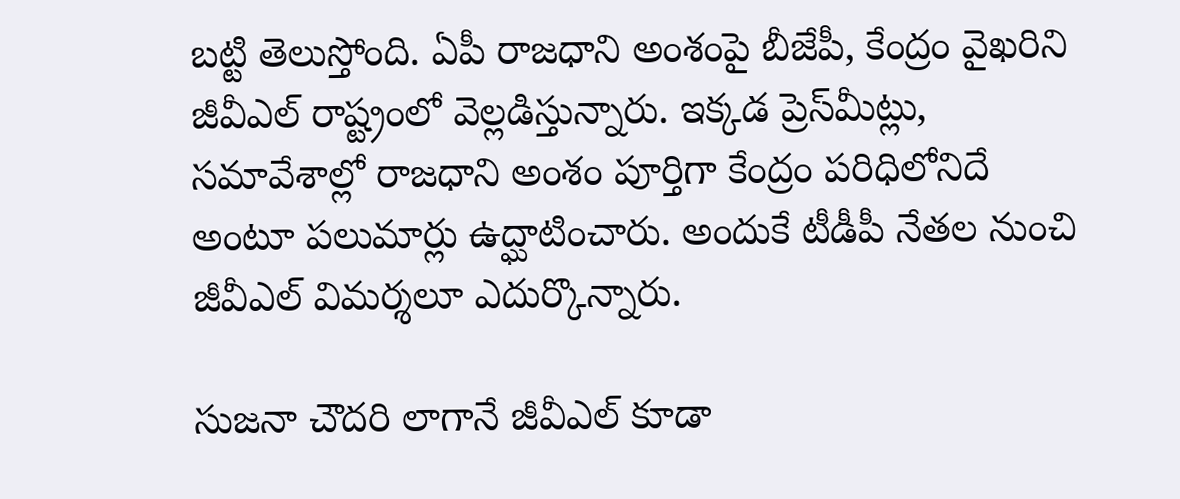బట్టి తెలుస్తోంది. ఏపీ రాజధాని అంశంపై బీజేపీ, కేంద్రం వైఖరిని జీవీఎల్‌ రాష్ట్రంలో వెల్లడిస్తున్నారు. ఇక్కడ ప్రెస్‌మీట్లు, సమావేశాల్లో రాజధాని అంశం పూర్తిగా కేంద్రం పరిధిలోనిదే అంటూ పలుమార్లు ఉద్ఘాటించారు. అందుకే టీడీపీ నేతల నుంచి జీవీఎల్‌ విమర్శలూ ఎదుర్కొన్నారు.

సుజనా చౌదరి లాగానే జీవీఎల్‌ కూడా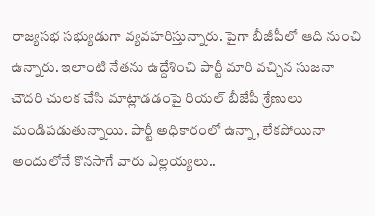రాజ్యసభ సభ్యుడుగా వ్యవహరిస్తున్నారు. పైగా బీజీపీలో ఆది నుంచి ఉన్నారు. ఇలాంటి నేతను ఉద్దేశించి పార్టీ మారి వచ్చిన సుజనా చౌదరి చులక చేసి మాట్లాడడంపై రియల్‌ బీజేపీ శ్రేణులు మండిపడుతున్నాయి. పార్టీ అధికారంలో ఉన్నా, లేకపోయినా అందులోనే కొనసాగే వారు ఎల్లయ్యలు..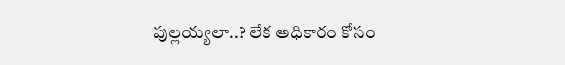పుల్లయ్యలా..? లేక అధికారం కోసం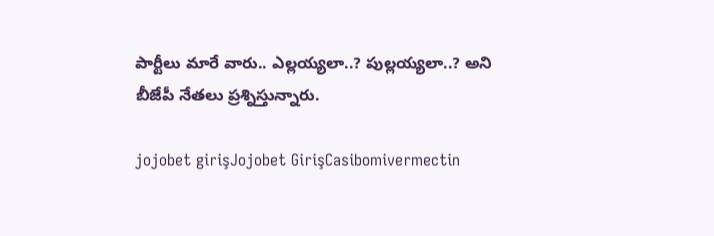పార్టీలు మారే వారు.. ఎల్లయ్యలా..? పుల్లయ్యలా..? అని బీజేపీ నేతలు ప్రశ్నిస్తున్నారు.

jojobet girişJojobet GirişCasibomivermectin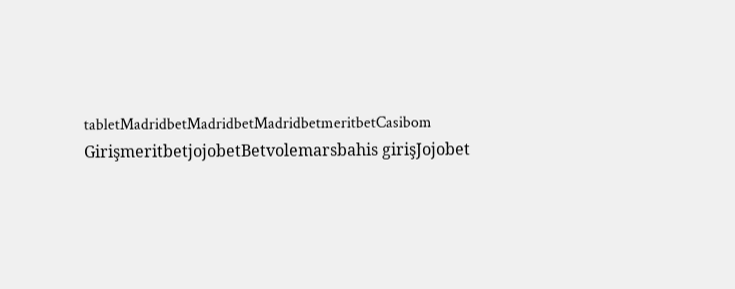tabletMadridbetMadridbetMadridbetmeritbetCasibom GirişmeritbetjojobetBetvolemarsbahis girişJojobet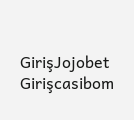GirişJojobet Girişcasibom